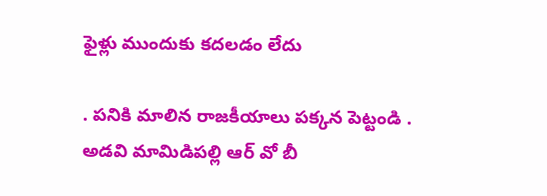ఫైళ్లు ముందుకు కదలడం లేదు

. పనికి మాలిన రాజకీయాలు పక్కన పెట్టండి . అడవి మామిడిపల్లి ఆర్ వో బీ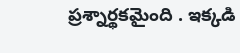ప్రశ్నార్థకమైంది . ఇక్కడి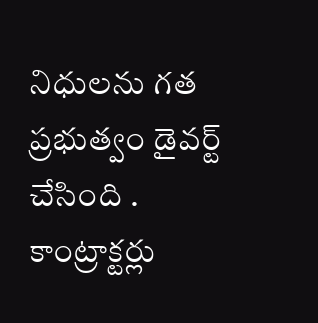నిధులను గత  ప్రభుత్వం డైవర్ట్ చేసింది . కాంట్రాక్టర్లు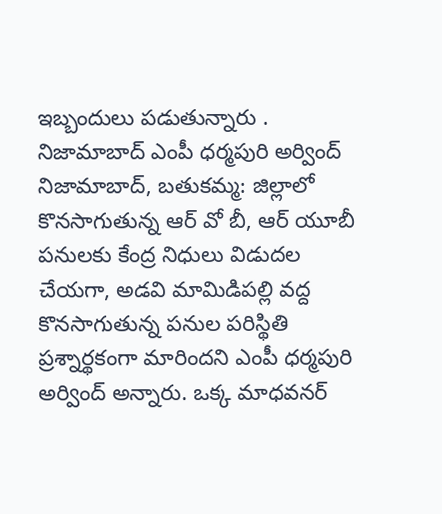ఇబ్బందులు పడుతున్నారు . నిజామాబాద్ ఎంపీ ధర్మపురి అర్వింద్ నిజామాబాద్, బతుకమ్మ: జిల్లాలో కొనసాగుతున్న ఆర్ వో బీ, ఆర్ యూబీ పనులకు కేంద్ర నిధులు విడుదల చేయగా, అడవి మామిడిపల్లి వద్ద కొనసాగుతున్న పనుల పరిస్థితి ప్రశ్నార్థకంగా మారిందని ఎంపీ ధర్మపురి అర్వింద్ అన్నారు. ఒక్క మాధవనర్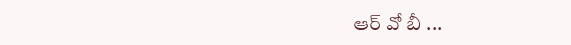ఆర్ వో బీ ...